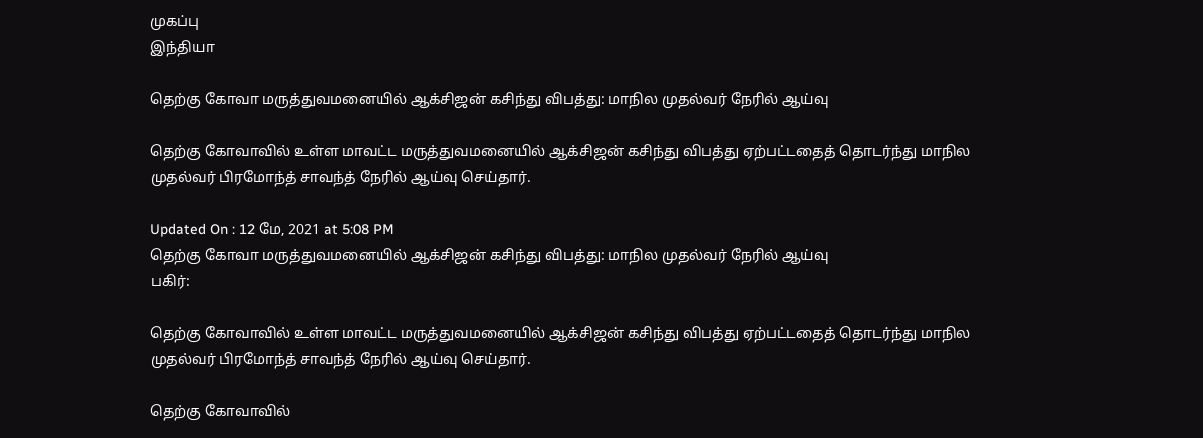முகப்பு
இந்தியா

தெற்கு கோவா மருத்துவமனையில் ஆக்சிஜன் கசிந்து விபத்து: மாநில முதல்வர் நேரில் ஆய்வு

தெற்கு கோவாவில் உள்ள மாவட்ட மருத்துவமனையில் ஆக்சிஜன் கசிந்து விபத்து ஏற்பட்டதைத் தொடர்ந்து மாநில முதல்வர் பிரமோந்த் சாவந்த் நேரில் ஆய்வு செய்தார்.

Updated On : 12 மே, 2021 at 5:08 PM
தெற்கு கோவா மருத்துவமனையில் ஆக்சிஜன் கசிந்து விபத்து: மாநில முதல்வர் நேரில் ஆய்வு
பகிர்:

தெற்கு கோவாவில் உள்ள மாவட்ட மருத்துவமனையில் ஆக்சிஜன் கசிந்து விபத்து ஏற்பட்டதைத் தொடர்ந்து மாநில முதல்வர் பிரமோந்த் சாவந்த் நேரில் ஆய்வு செய்தார்.

தெற்கு கோவாவில்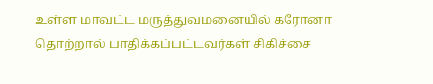உள்ள மாவட்ட மருத்துவமனையில் கரோனா தொற்றால் பாதிக்கப்பட்டவர்கள் சிகிச்சை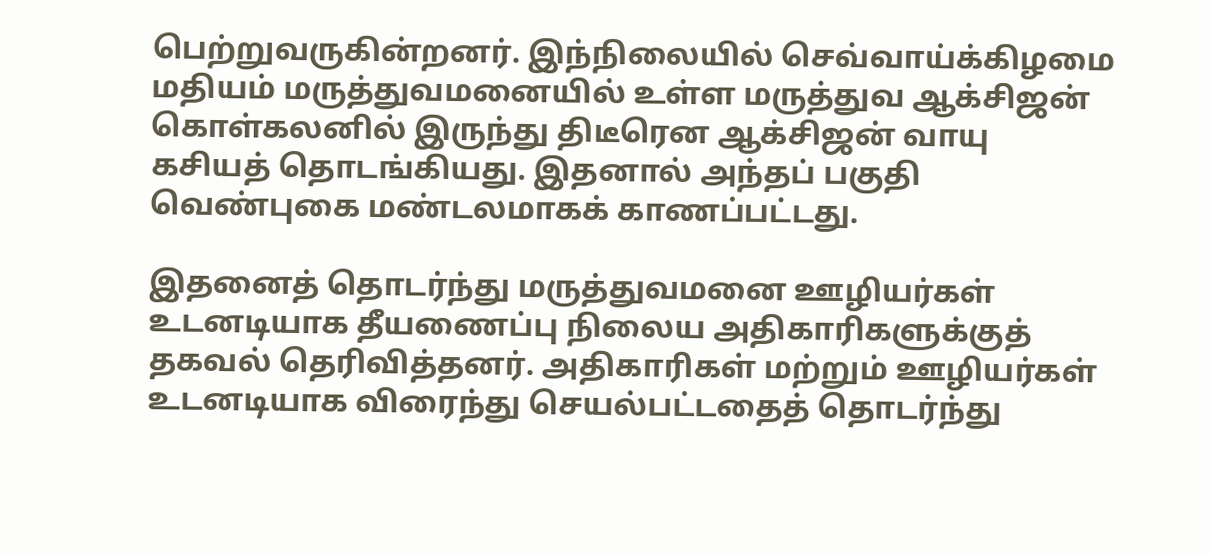பெற்றுவருகின்றனர். இந்நிலையில் செவ்வாய்க்கிழமை மதியம் மருத்துவமனையில் உள்ள மருத்துவ ஆக்சிஜன் கொள்கலனில் இருந்து திடீரென ஆக்சிஜன் வாயு கசியத் தொடங்கியது. இதனால் அந்தப் பகுதி வெண்புகை மண்டலமாகக் காணப்பட்டது.

இதனைத் தொடர்ந்து மருத்துவமனை ஊழியர்கள் உடனடியாக தீயணைப்பு நிலைய அதிகாரிகளுக்குத் தகவல் தெரிவித்தனர். அதிகாரிகள் மற்றும் ஊழியர்கள் உடனடியாக விரைந்து செயல்பட்டதைத் தொடர்ந்து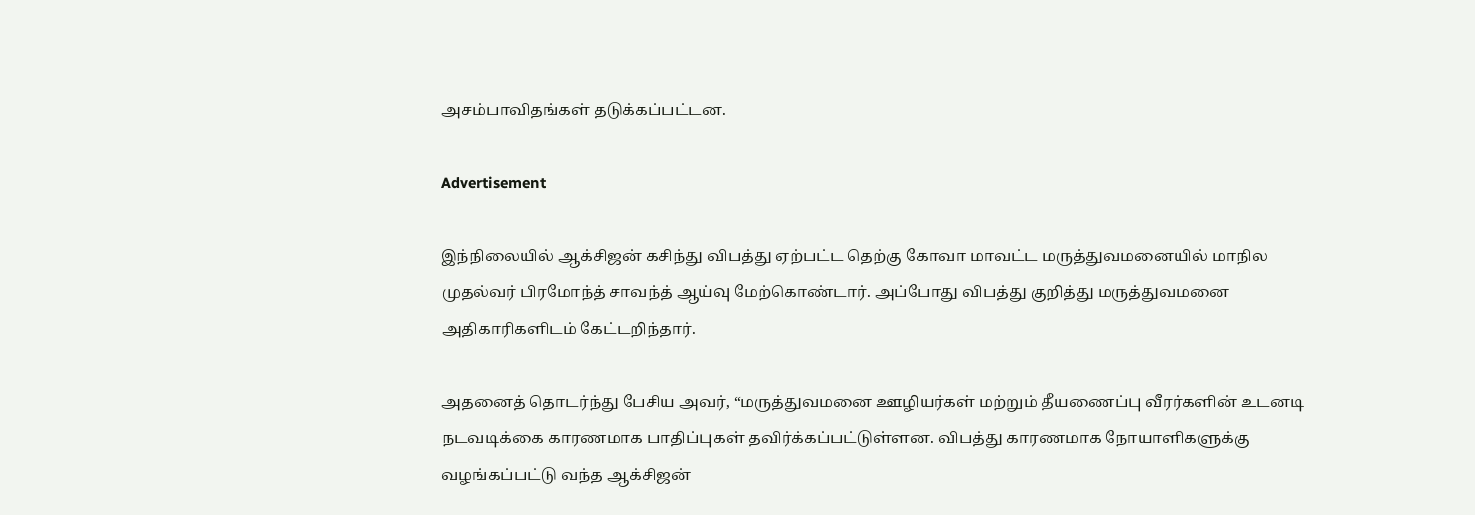அசம்பாவிதங்கள் தடுக்கப்பட்டன.

Advertisement

இந்நிலையில் ஆக்சிஜன் கசிந்து விபத்து ஏற்பட்ட தெற்கு கோவா மாவட்ட மருத்துவமனையில் மாநில முதல்வர் பிரமோந்த் சாவந்த் ஆய்வு மேற்கொண்டார். அப்போது விபத்து குறித்து மருத்துவமனை அதிகாரிகளிடம் கேட்டறிந்தார்.

அதனைத் தொடர்ந்து பேசிய அவர், “மருத்துவமனை ஊழியர்கள் மற்றும் தீயணைப்பு வீரர்களின் உடனடி நடவடிக்கை காரணமாக பாதிப்புகள் தவிர்க்கப்பட்டுள்ளன. விபத்து காரணமாக நோயாளிகளுக்கு வழங்கப்பட்டு வந்த ஆக்சிஜன்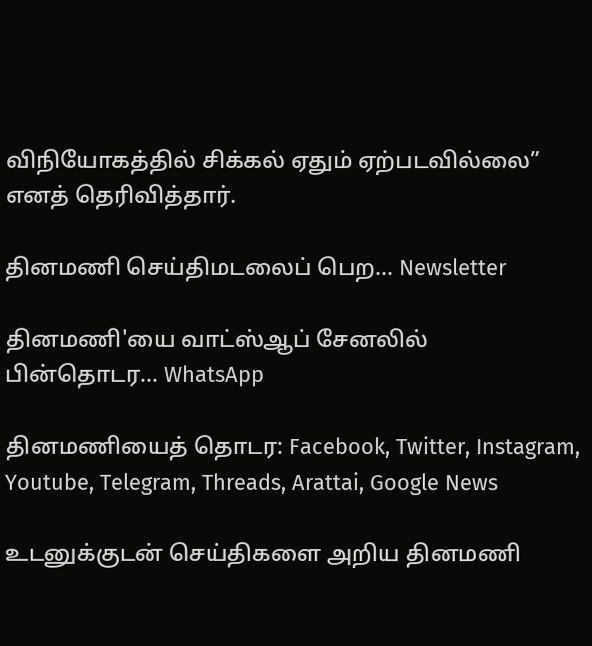விநியோகத்தில் சிக்கல் ஏதும் ஏற்படவில்லை” எனத் தெரிவித்தார்.

தினமணி செய்திமடலைப் பெற... Newsletter

தினமணி'யை வாட்ஸ்ஆப் சேனலில் பின்தொடர... WhatsApp

தினமணியைத் தொடர: Facebook, Twitter, Instagram, Youtube, Telegram, Threads, Arattai, Google News

உடனுக்குடன் செய்திகளை அறிய தினமணி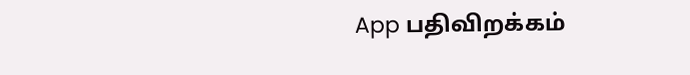App பதிவிறக்கம்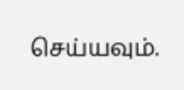செய்யவும்.